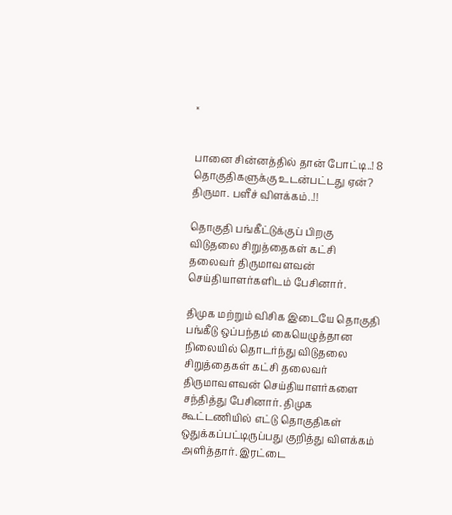×


பானை சின்னத்தில் தான் போட்டி..! 8 தொகுதிகளுக்கு உடன்பட்டது ஏன்? திருமா. பளீச் விளக்கம்..!!

தொகுதி பங்கீட்டுக்குப் பிறகு விடுதலை சிறுத்தைகள் கட்சி தலைவர் திருமாவளவன் செய்தியாளர்களிடம் பேசினார்.

திமுக மற்றும் விசிக இடையே தொகுதி பங்கீடு ஒப்பந்தம் கையெழுத்தான நிலையில் தொடர்ந்து விடுதலை சிறுத்தைகள் கட்சி தலைவர் திருமாவளவன் செய்தியாளர்களை சந்தித்து பேசினார். திமுக கூட்டணியில் எட்டு தொகுதிகள் ஒதுக்கப்பட்டிருப்பது குறித்து விளக்கம் அளித்தார். இரட்டை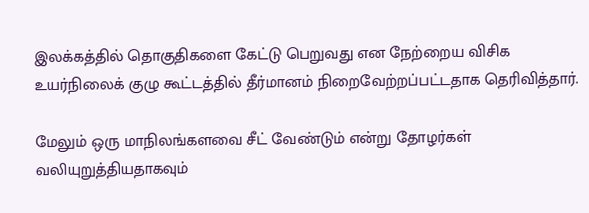இலக்கத்தில் தொகுதிகளை கேட்டு பெறுவது என நேற்றைய விசிக உயர்நிலைக் குழு கூட்டத்தில் தீர்மானம் நிறைவேற்றப்பட்டதாக தெரிவித்தார்.

மேலும் ஒரு மாநிலங்களவை சீட் வேண்டும் என்று தோழர்கள் வலியுறுத்தியதாகவும்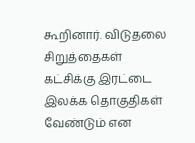கூறினார். விடுதலை சிறுத்தைகள் கட்சிக்கு இரட்டை இலக்க தொகுதிகள் வேண்டும் என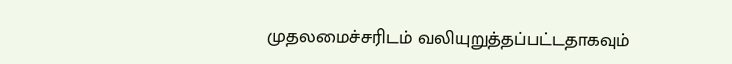முதலமைச்சரிடம் வலியுறுத்தப்பட்டதாகவும்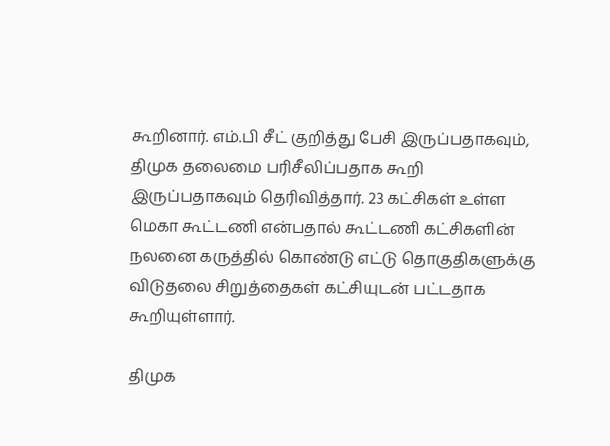கூறினார். எம்.பி சீட் குறித்து பேசி இருப்பதாகவும், திமுக தலைமை பரிசீலிப்பதாக கூறி இருப்பதாகவும் தெரிவித்தார். 23 கட்சிகள் உள்ள மெகா கூட்டணி என்பதால் கூட்டணி கட்சிகளின் நலனை கருத்தில் கொண்டு எட்டு தொகுதிகளுக்கு விடுதலை சிறுத்தைகள் கட்சியுடன் பட்டதாக கூறியுள்ளார்.

திமுக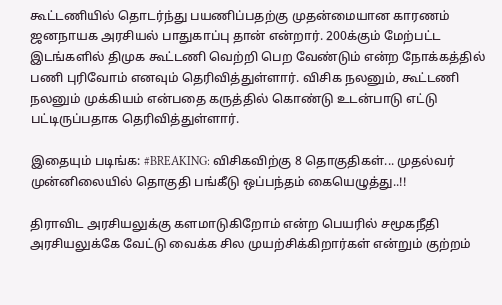கூட்டணியில் தொடர்ந்து பயணிப்பதற்கு முதன்மையான காரணம் ஜனநாயக அரசியல் பாதுகாப்பு தான் என்றார். 200க்கும் மேற்பட்ட இடங்களில் திமுக கூட்டணி வெற்றி பெற வேண்டும் என்ற நோக்கத்தில் பணி புரிவோம் எனவும் தெரிவித்துள்ளார். விசிக நலனும், கூட்டணி நலனும் முக்கியம் என்பதை கருத்தில் கொண்டு உடன்பாடு எட்டு பட்டிருப்பதாக தெரிவித்துள்ளார்.

இதையும் படிங்க: #BREAKING: விசிகவிற்கு 8 தொகுதிகள்... முதல்வர் முன்னிலையில் தொகுதி பங்கீடு ஒப்பந்தம் கையெழுத்து..!!

திராவிட அரசியலுக்கு களமாடுகிறோம் என்ற பெயரில் சமூகநீதி அரசியலுக்கே வேட்டு வைக்க சில முயற்சிக்கிறார்கள் என்றும் குற்றம்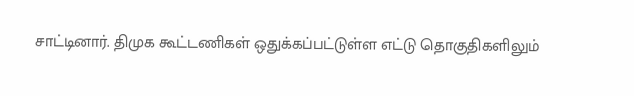சாட்டினார். திமுக கூட்டணிகள் ஒதுக்கப்பட்டுள்ள எட்டு தொகுதிகளிலும்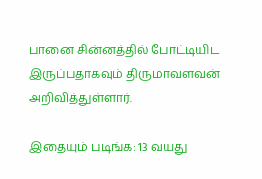பானை சின்னத்தில் போட்டியிட இருப்பதாகவும் திருமாவளவன் அறிவித்துள்ளார்.

இதையும் படிங்க: 13 வயது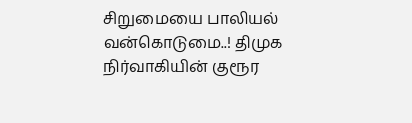சிறுமையை பாலியல் வன்கொடுமை..! திமுக நிர்வாகியின் குரூர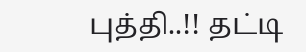புத்தி..!! தட்டி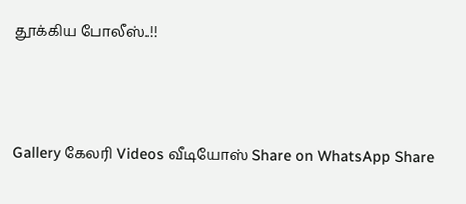தூக்கிய போலீஸ்..!!




Gallery கேலரி Videos வீடியோஸ் Share on WhatsApp Share